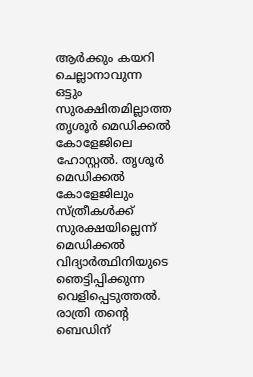ആര്‍ക്കും കയറി ചെല്ലാനാവുന്ന ഒട്ടും സുരക്ഷിതമില്ലാത്ത തൃശൂര്‍ മെഡിക്കല്‍ കോളേജിലെ ഹോസ്റ്റല്‍. തൃശൂര്‍ മെഡിക്കല്‍ കോളേജിലും സ്ത്രീകള്‍ക്ക് സുരക്ഷയില്ലെന്ന് മെഡിക്കല്‍ വിദ്യാര്‍ത്ഥിനിയുടെ ഞെട്ടിപ്പിക്കുന്ന വെളിപ്പെടുത്തല്‍. രാത്രി തന്റെ ബെഡിന്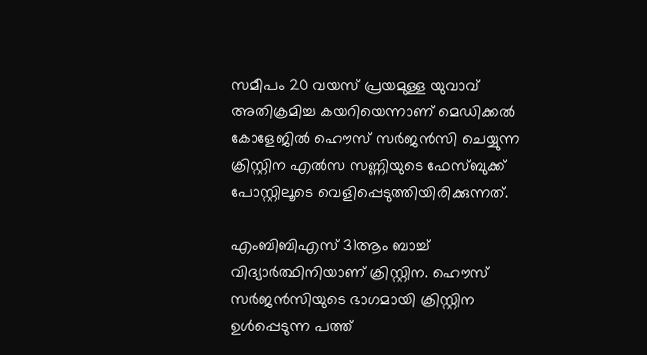സമീപം 20 വയസ് പ്രയമുള്ള യുവാവ് അതിക്രമിച്ച കയറിയെന്നാണ് മെഡിക്കല്‍ കോളേജില്‍ ഹൌസ് സര്‍ജന്‍സി ചെയ്യുന്ന ക്രിസ്റ്റിന എല്‍സ സണ്ണിയുടെ ഫേസ്ബുക്ക് പോസ്റ്റിലൂടെ വെളിപ്പെടുത്തിയിരിക്കുന്നത്.

എംബിബിഎസ് 31ആം ബാച്ച് വിദ്യാര്‍ത്ഥിനിയാണ് ക്രിസ്റ്റിന. ഹൌസ് സര്‍ജന്‍സിയുടെ ഭാഗമായി ക്രിസ്റ്റിന ഉള്‍പ്പെടുന്ന പത്ത്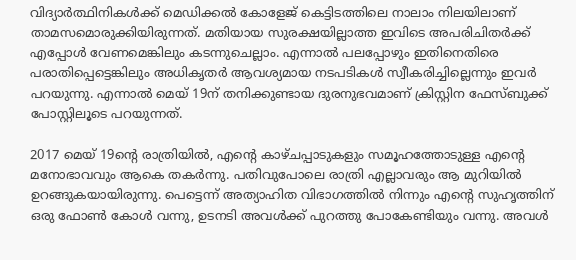വിദ്യാര്‍ത്ഥിനികള്‍ക്ക് മെഡിക്കല്‍ കോളേജ് കെട്ടിടത്തിലെ നാലാം നിലയിലാണ് താമസമൊരുക്കിയിരുന്നത്. മതിയായ സുരക്ഷയില്ലാത്ത ഇവിടെ അപരിചിതര്‍ക്ക് എപ്പോള്‍ വേണമെങ്കിലും കടന്നുചെല്ലാം. എന്നാല്‍ പലപ്പോഴും ഇതിനെതിരെ പരാതിപ്പെട്ടെങ്കിലും അധികൃതര്‍ ആവശ്യമായ നടപടികള്‍ സ്വീകരിച്ചില്ലെന്നും ഇവര്‍ പറയുന്നു. എന്നാല്‍ മെയ് 19ന് തനിക്കുണ്ടായ ദുരനുഭവമാണ് ക്രിസ്റ്റിന ഫേസ്ബുക്ക് പോസ്റ്റിലൂടെ പറയുന്നത്.

2017 മെയ് 19ന്റെ രാത്രിയില്‍, എന്റെ കാഴ്ചപ്പാടുകളും സമൂഹത്തോടുള്ള എന്റെ മനോഭാവവും ആകെ തകര്‍ന്നു. പതിവുപോലെ രാത്രി എല്ലാവരും ആ മുറിയില്‍ ഉറങ്ങുകയായിരുന്നു. പെട്ടെന്ന് അത്യാഹിത വിഭാഗത്തില്‍ നിന്നും എന്റെ സുഹൃത്തിന് ഒരു ഫോണ്‍ കോള്‍ വന്നു, ഉടനടി അവള്‍ക്ക് പുറത്തു പോകേണ്ടിയും വന്നു. അവള്‍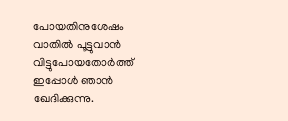പോയതിനുശേഷം വാതില്‍ പൂട്ടുവാന്‍ വിട്ടുപോയതോര്‍ത്ത് ഇപ്പോള്‍ ഞാന്‍ ഖേദിക്കുന്നു.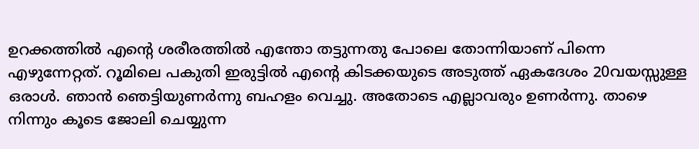ഉറക്കത്തില്‍ എന്റെ ശരീരത്തില്‍ എന്തോ തട്ടുന്നതു പോലെ തോന്നിയാണ് പിന്നെ എഴുന്നേറ്റത്. റൂമിലെ പകുതി ഇരുട്ടില്‍ എന്റെ കിടക്കയുടെ അടുത്ത് ഏകദേശം 20വയസ്സുള്ള ഒരാള്‍. ഞാന്‍ ഞെട്ടിയുണര്‍ന്നു ബഹളം വെച്ചു. അതോടെ എല്ലാവരും ഉണര്‍ന്നു. താഴെ നിന്നും കൂടെ ജോലി ചെയ്യുന്ന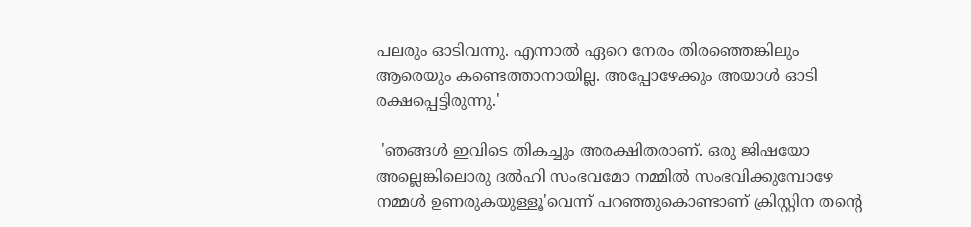പലരും ഓടിവന്നു. എന്നാല്‍ ഏറെ നേരം തിരഞ്ഞെങ്കിലും ആരെയും കണ്ടെത്താനായില്ല. അപ്പോഴേക്കും അയാള്‍ ഓടി രക്ഷപ്പെട്ടിരുന്നു.'

 'ഞങ്ങള്‍ ഇവിടെ തികച്ചും അരക്ഷിതരാണ്. ഒരു ജിഷയോ അല്ലെങ്കിലൊരു ദല്‍ഹി സംഭവമോ നമ്മില്‍ സംഭവിക്കുമ്പോഴേ നമ്മള്‍ ഉണരുകയുള്ളൂ'വെന്ന് പറഞ്ഞുകൊണ്ടാണ് ക്രിസ്റ്റിന തന്റെ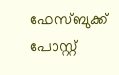ഫേസ്ബുക്ക് പോസ്റ്റ്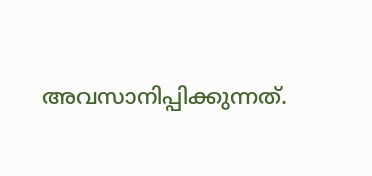അവസാനിപ്പിക്കുന്നത്.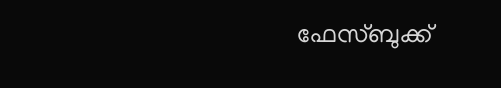ഫേസ്ബുക്ക്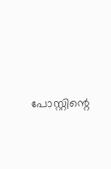പോസ്റ്റിന്റെ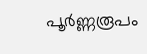പൂര്‍ണ്ണരൂപം